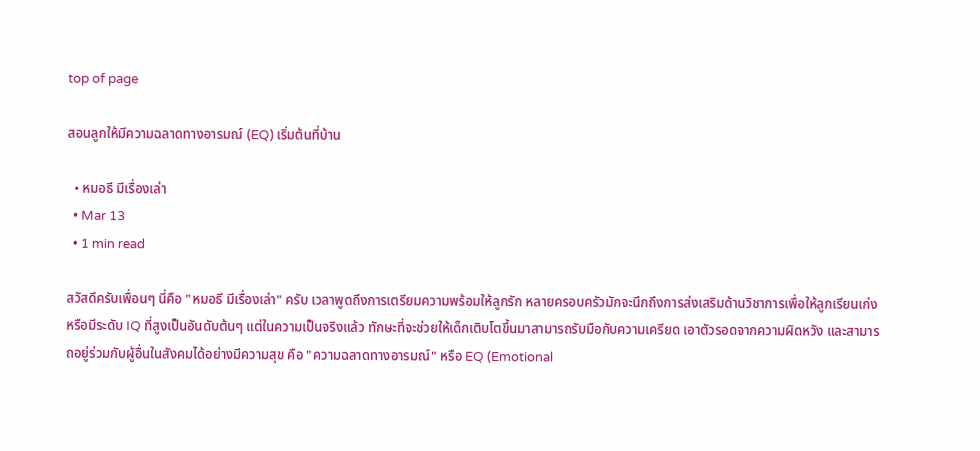top of page

สอนลูกให้มีความฉลาดทางอารมณ์ (EQ) เริ่มต้นที่บ้าน

  • หมอธี มีเรื่องเล่า
  • Mar 13
  • 1 min read

สวัสดีครับเพื่อนๆ นี่คือ "หมอธี มีเรื่องเล่า" ครับ เวลาพูดถึงการเตรียมความพร้อมให้ลูกรัก หลายครอบครัวมักจะนึกถึงการส่งเสริมด้านวิชาการเพื่อให้ลูกเรียนเก่ง หรือมีระดับ IQ ที่สูงเป็นอันดับต้นๆ แต่ในความเป็นจริงแล้ว ทักษะที่จะช่วยให้เด็กเติบโตขึ้นมาสามารถรับมือกับความเครียด เอาตัวรอดจากความผิดหวัง และสามารถอยู่ร่วมกับผู้อื่นในสังคมได้อย่างมีความสุข คือ "ความฉลาดทางอารมณ์" หรือ EQ (Emotional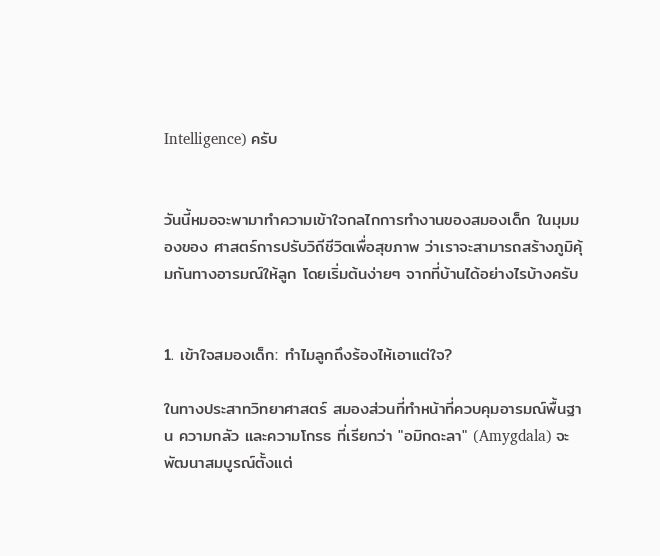Intelligence) ครับ


วันนี้หมอจะพามาทำความเข้าใจกลไกการทำงานของสมองเด็ก ในมุมมองของ ศาสตร์การปรับวิถีชีวิตเพื่อสุขภาพ ว่าเราจะสามารถสร้างภูมิคุ้มกันทางอารมณ์ให้ลูก โดยเริ่มต้นง่ายๆ จากที่บ้านได้อย่างไรบ้างครับ


1. เข้าใจสมองเด็ก: ทำไมลูกถึงร้องไห้เอาแต่ใจ?

ในทางประสาทวิทยาศาสตร์ สมองส่วนที่ทำหน้าที่ควบคุมอารมณ์พื้นฐาน ความกลัว และความโกรธ ที่เรียกว่า "อมิกดะลา" (Amygdala) จะพัฒนาสมบูรณ์ตั้งแต่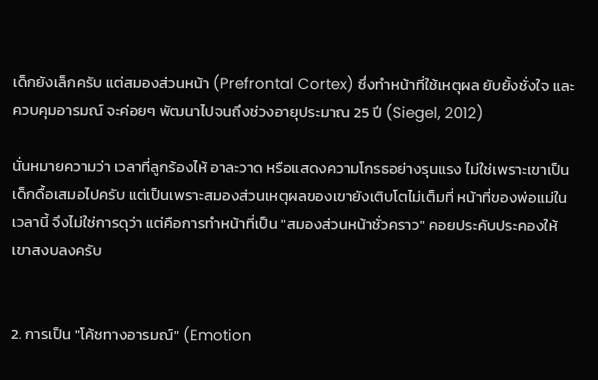เด็กยังเล็กครับ แต่สมองส่วนหน้า (Prefrontal Cortex) ซึ่งทำหน้าที่ใช้เหตุผล ยับยั้งชั่งใจ และควบคุมอารมณ์ จะค่อยๆ พัฒนาไปจนถึงช่วงอายุประมาณ 25 ปี (Siegel, 2012)

นั่นหมายความว่า เวลาที่ลูกร้องไห้ อาละวาด หรือแสดงความโกรธอย่างรุนแรง ไม่ใช่เพราะเขาเป็นเด็กดื้อเสมอไปครับ แต่เป็นเพราะสมองส่วนเหตุผลของเขายังเติบโตไม่เต็มที่ หน้าที่ของพ่อแม่ในเวลานี้ จึงไม่ใช่การดุว่า แต่คือการทำหน้าที่เป็น "สมองส่วนหน้าชั่วคราว" คอยประคับประคองให้เขาสงบลงครับ


2. การเป็น "โค้ชทางอารมณ์" (Emotion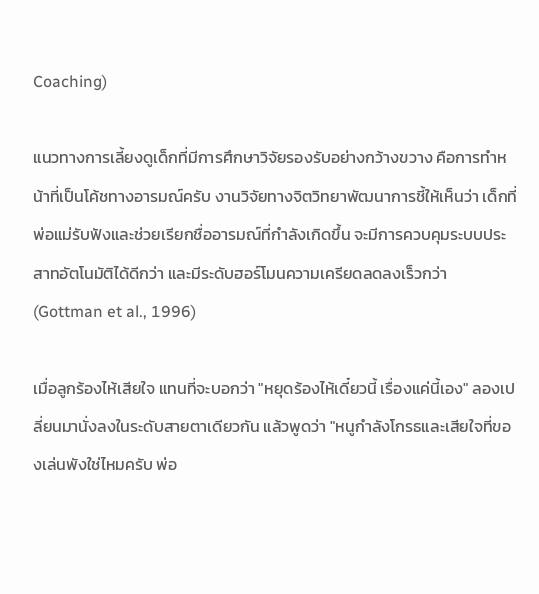Coaching)

แนวทางการเลี้ยงดูเด็กที่มีการศึกษาวิจัยรองรับอย่างกว้างขวาง คือการทำหน้าที่เป็นโค้ชทางอารมณ์ครับ งานวิจัยทางจิตวิทยาพัฒนาการชี้ให้เห็นว่า เด็กที่พ่อแม่รับฟังและช่วยเรียกชื่ออารมณ์ที่กำลังเกิดขึ้น จะมีการควบคุมระบบประสาทอัตโนมัติได้ดีกว่า และมีระดับฮอร์โมนความเครียดลดลงเร็วกว่า (Gottman et al., 1996)

เมื่อลูกร้องไห้เสียใจ แทนที่จะบอกว่า "หยุดร้องไห้เดี๋ยวนี้ เรื่องแค่นี้เอง" ลองเปลี่ยนมานั่งลงในระดับสายตาเดียวกัน แล้วพูดว่า "หนูกำลังโกรธและเสียใจที่ของเล่นพังใช่ไหมครับ พ่อ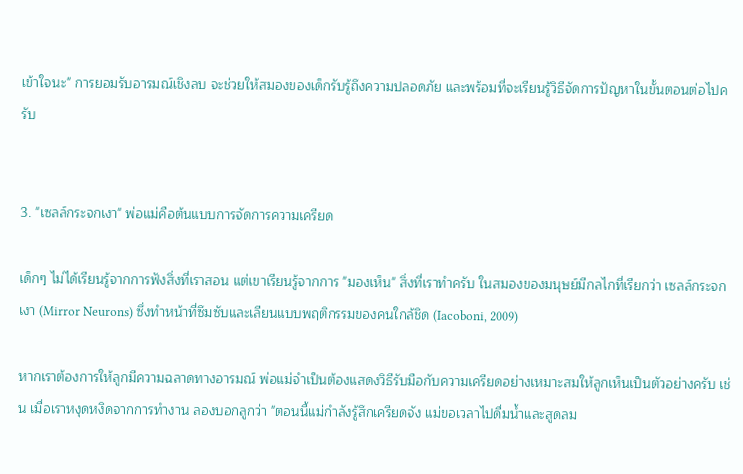เข้าใจนะ" การยอมรับอารมณ์เชิงลบ จะช่วยให้สมองของเด็กรับรู้ถึงความปลอดภัย และพร้อมที่จะเรียนรู้วิธีจัดการปัญหาในขั้นตอนต่อไปครับ


3. "เซลล์กระจกเงา" พ่อแม่คือต้นแบบการจัดการความเครียด

เด็กๆ ไม่ได้เรียนรู้จากการฟังสิ่งที่เราสอน แต่เขาเรียนรู้จากการ "มองเห็น" สิ่งที่เราทำครับ ในสมองของมนุษย์มีกลไกที่เรียกว่า เซลล์กระจกเงา (Mirror Neurons) ซึ่งทำหน้าที่ซึมซับและเลียนแบบพฤติกรรมของคนใกล้ชิด (Iacoboni, 2009)

หากเราต้องการให้ลูกมีความฉลาดทางอารมณ์ พ่อแม่จำเป็นต้องแสดงวิธีรับมือกับความเครียดอย่างเหมาะสมให้ลูกเห็นเป็นตัวอย่างครับ เช่น เมื่อเราหงุดหงิดจากการทำงาน ลองบอกลูกว่า "ตอนนี้แม่กำลังรู้สึกเครียดจัง แม่ขอเวลาไปดื่มน้ำและสูดลม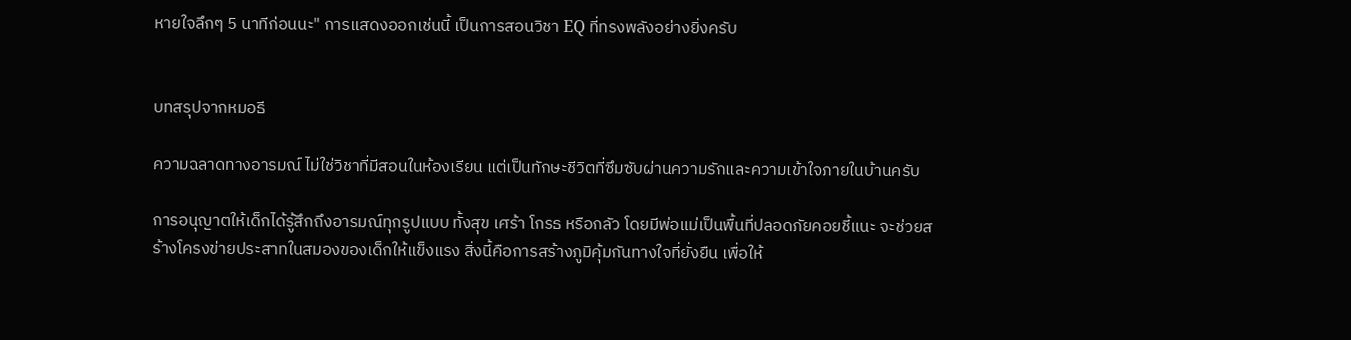หายใจลึกๆ 5 นาทีก่อนนะ" การแสดงออกเช่นนี้ เป็นการสอนวิชา EQ ที่ทรงพลังอย่างยิ่งครับ


บทสรุปจากหมอธี

ความฉลาดทางอารมณ์ ไม่ใช่วิชาที่มีสอนในห้องเรียน แต่เป็นทักษะชีวิตที่ซึมซับผ่านความรักและความเข้าใจภายในบ้านครับ

การอนุญาตให้เด็กได้รู้สึกถึงอารมณ์ทุกรูปแบบ ทั้งสุข เศร้า โกรธ หรือกลัว โดยมีพ่อแม่เป็นพื้นที่ปลอดภัยคอยชี้แนะ จะช่วยสร้างโครงข่ายประสาทในสมองของเด็กให้แข็งแรง สิ่งนี้คือการสร้างภูมิคุ้มกันทางใจที่ยั่งยืน เพื่อให้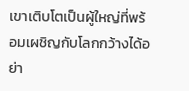เขาเติบโตเป็นผู้ใหญ่ที่พร้อมเผชิญกับโลกกว้างได้อย่า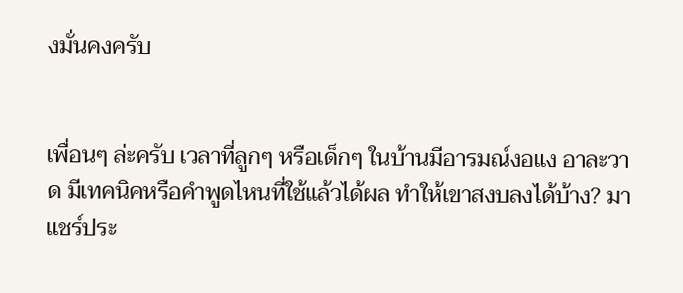งมั่นคงครับ


เพื่อนๆ ล่ะครับ เวลาที่ลูกๆ หรือเด็กๆ ในบ้านมีอารมณ์งอแง อาละวาด มีเทคนิคหรือคำพูดไหนที่ใช้แล้วได้ผล ทำให้เขาสงบลงได้บ้าง? มาแชร์ประ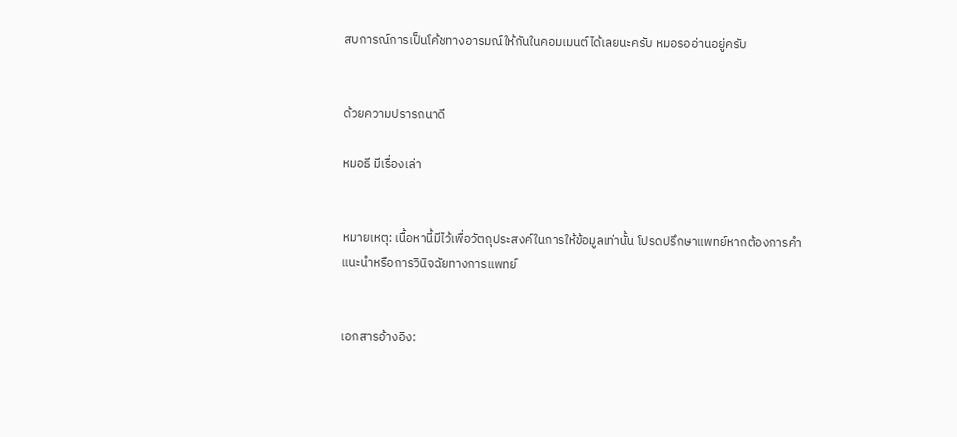สบการณ์การเป็นโค้ชทางอารมณ์ให้กันในคอมเมนต์ได้เลยนะครับ หมอรออ่านอยู่ครับ


ด้วยความปรารถนาดี

หมอธี มีเรื่องเล่า


หมายเหตุ: เนื้อหานี้มีไว้เพื่อวัตถุประสงค์ในการให้ข้อมูลเท่านั้น โปรดปรึกษาแพทย์หากต้องการคำแนะนำหรือการวินิจฉัยทางการแพทย์


เอกสารอ้างอิง: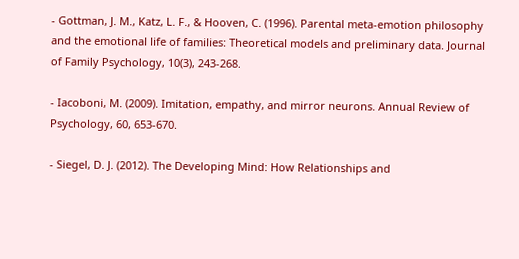- Gottman, J. M., Katz, L. F., & Hooven, C. (1996). Parental meta-emotion philosophy and the emotional life of families: Theoretical models and preliminary data. Journal of Family Psychology, 10(3), 243-268.

- Iacoboni, M. (2009). Imitation, empathy, and mirror neurons. Annual Review of Psychology, 60, 653-670.

- Siegel, D. J. (2012). The Developing Mind: How Relationships and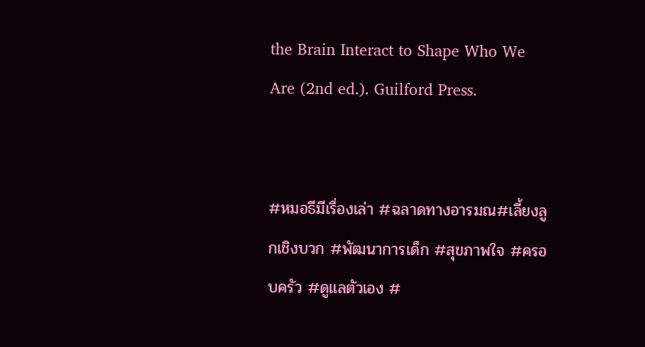the Brain Interact to Shape Who We Are (2nd ed.). Guilford Press.


#หมอธีมีเรื่องเล่า #ฉลาดทางอารมณ#เลี้ยงลูกเชิงบวก #พัฒนาการเด็ก #สุขภาพใจ #ครอบครัว #ดูแลตัวเอง #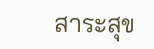สาระสุข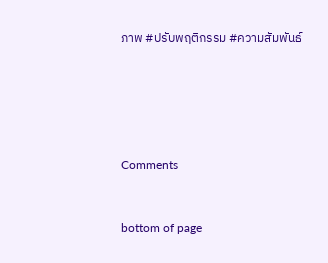ภาพ #ปรับพฤติกรรม #ความสัมพันธ์





Comments


bottom of page